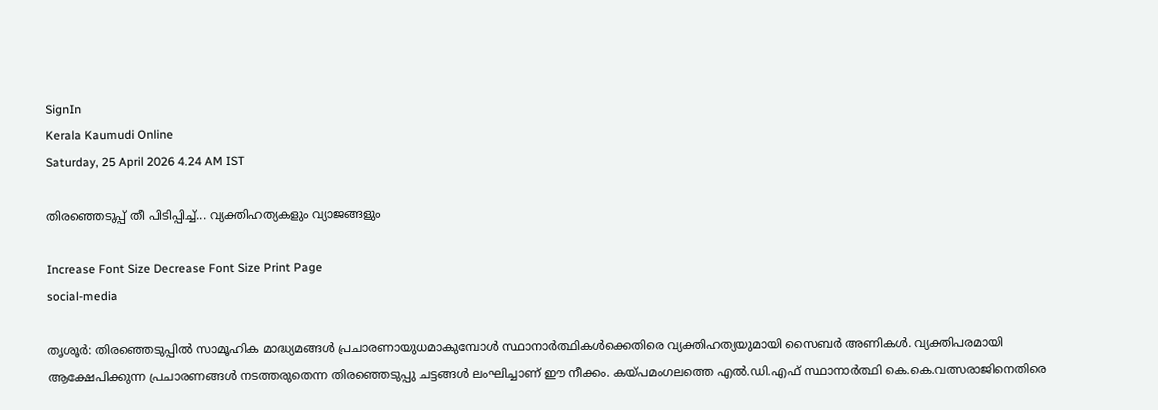SignIn
Kerala Kaumudi Online
Saturday, 25 April 2026 4.24 AM IST

തിരഞ്ഞെടുപ്പ് തീ പിടിപ്പിച്ച്... വ്യക്തിഹത്യകളും വ്യാജങ്ങളും

Increase Font Size Decrease Font Size Print Page
social-media

തൃശൂർ: തിരഞ്ഞെടുപ്പിൽ സാമൂഹിക മാദ്ധ്യമങ്ങൾ പ്രചാരണായുധമാകുമ്പോൾ സ്ഥാനാർത്ഥികൾക്കെതിരെ വ്യക്തിഹത്യയുമായി സൈബർ അണികൾ. വ്യക്തിപരമായി ആക്ഷേപിക്കുന്ന പ്രചാരണങ്ങൾ നടത്തരുതെന്ന തിരഞ്ഞെടുപ്പു ചട്ടങ്ങൾ ലംഘിച്ചാണ് ഈ നീക്കം. കയ്പമംഗലത്തെ എൽ.ഡി.എഫ് സ്ഥാനാർത്ഥി കെ.കെ.വത്സരാജിനെതിരെ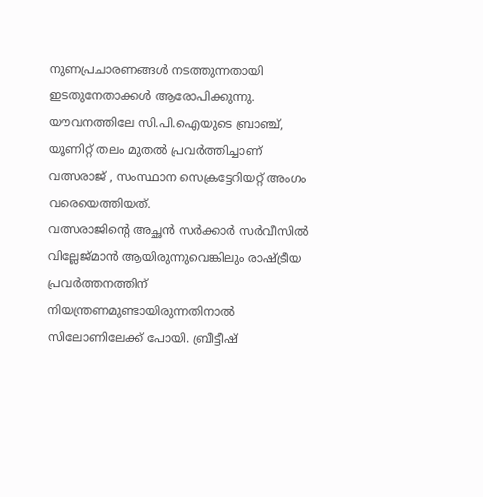നുണപ്രചാരണങ്ങൾ നടത്തുന്നതായി ഇടതുനേതാക്കൾ ആരോപിക്കുന്നു. യൗവനത്തിലേ സി.പി.ഐയുടെ ബ്രാഞ്ച്, യൂണിറ്റ് തലം മുതൽ പ്രവർത്തിച്ചാണ് വത്സരാജ് , സംസ്ഥാന സെക്രട്ടേറിയറ്റ് അംഗം വരെയെത്തിയത്.
വത്സരാജിന്റെ അച്ഛൻ സർക്കാർ സർവീസിൽ വില്ലേജ്മാൻ ആയിരുന്നുവെങ്കിലും രാഷ്ട്രീയ പ്രവർത്തനത്തിന് നിയന്ത്രണമുണ്ടായിരുന്നതിനാൽ സിലോണിലേക്ക് പോയി. ബ്രീട്ടീഷ്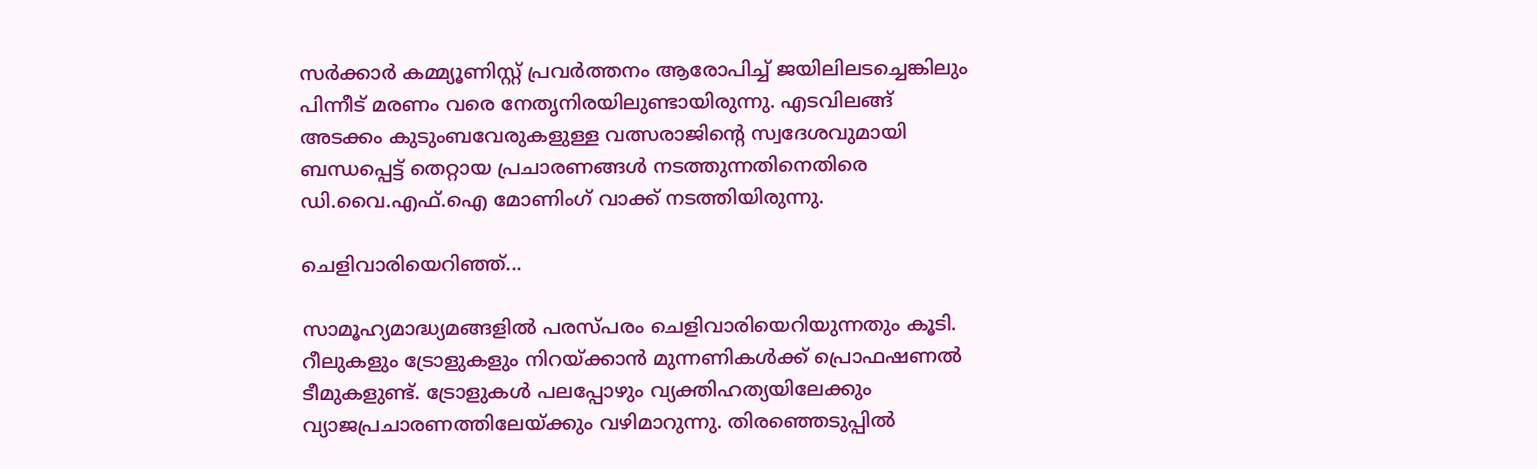സർക്കാർ കമ്മ്യൂണിസ്റ്റ് പ്രവർത്തനം ആരോപിച്ച് ജയിലിലടച്ചെങ്കിലും പിന്നീട് മരണം വരെ നേതൃനിരയിലുണ്ടായിരുന്നു. എടവിലങ്ങ് അടക്കം കുടുംബവേരുകളുള്ള വത്സരാജിന്റെ സ്വദേശവുമായി ബന്ധപ്പെട്ട് തെറ്റായ പ്രചാരണങ്ങൾ നടത്തുന്നതിനെതിരെ ഡി.വൈ.എഫ്.ഐ മോണിംഗ് വാക്ക് നടത്തിയിരുന്നു.

ചെളിവാരിയെറിഞ്ഞ്...

സാമൂഹ്യമാദ്ധ്യമങ്ങളിൽ പരസ്പരം ചെളിവാരിയെറിയുന്നതും കൂടി. റീലുകളും ട്രോളുകളും നിറയ്ക്കാൻ മുന്നണികൾക്ക് പ്രൊഫഷണൽ ടീമുകളുണ്ട്. ട്രോളുകൾ പലപ്പോഴും വ്യക്തിഹത്യയിലേക്കും വ്യാജപ്രചാരണത്തിലേയ്ക്കും വഴിമാറുന്നു. തിരഞ്ഞെടുപ്പിൽ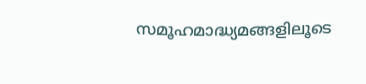സമൂഹമാദ്ധ്യമങ്ങളിലൂടെ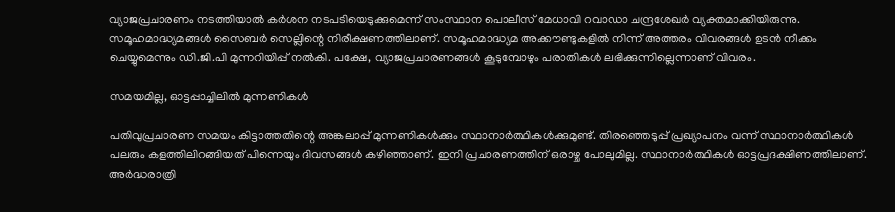വ്യാജപ്രചാരണം നടത്തിയാൽ കർശന നടപടിയെടുക്കുമെന്ന് സംസ്ഥാന പൊലീസ് മേധാവി റവാഡാ ചന്ദ്രശേഖർ വ്യക്തമാക്കിയിരുന്നു. സമൂഹമാദ്ധ്യമങ്ങൾ സൈബർ സെല്ലിന്റെ നിരീക്ഷണത്തിലാണ്. സമൂഹമാദ്ധ്യമ അക്കൗണ്ടുകളിൽ നിന്ന് അത്തരം വിവരങ്ങൾ ഉടൻ നീക്കം ചെയ്യുമെന്നും ഡി.ജി.പി മുന്നറിയിപ്പ് നൽകി. പക്ഷേ, വ്യാജപ്രചാരണങ്ങൾ കൂടുമ്പോഴും പരാതികൾ ലഭിക്കുന്നില്ലെന്നാണ് വിവരം.

സമയമില്ല, ഓട്ടപ്പാച്ചിലിൽ മുന്നണികൾ

പതിവുപ്രചാരണ സമയം കിട്ടാത്തതിന്റെ അങ്കലാപ്പ് മുന്നണികൾക്കും സ്ഥാനാർത്ഥികൾക്കുമുണ്ട്. തിരഞ്ഞെടുപ്പ് പ്രഖ്യാപനം വന്ന് സ്ഥാനാർത്ഥികൾ പലരും കളത്തിലിറങ്ങിയത് പിന്നെയും ദിവസങ്ങൾ കഴിഞ്ഞാണ്. ഇനി പ്രചാരണത്തിന് ഒരാഴ്ച പോലുമില്ല. സ്ഥാനാർത്ഥികൾ ഓട്ടപ്രദക്ഷിണത്തിലാണ്. അർദ്ധരാത്രി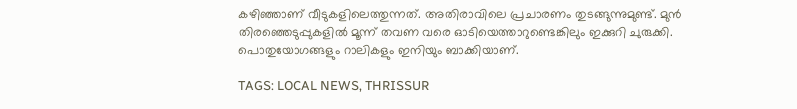കഴിഞ്ഞാണ് വീടുകളിലെത്തുന്നത്. അതിരാവിലെ പ്രചാരണം തുടങ്ങുന്നുമുണ്ട്. മുൻ തിരഞ്ഞെടുപ്പുകളിൽ മൂന്ന് തവണ വരെ ഓടിയെത്താറുണ്ടെങ്കിലും ഇക്കുറി ചുരുക്കി. പൊതുയോഗങ്ങളും റാലികളും ഇനിയും ബാക്കിയാണ്.

TAGS: LOCAL NEWS, THRISSUR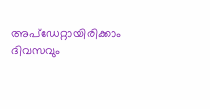അപ്ഡേറ്റായിരിക്കാം ദിവസവും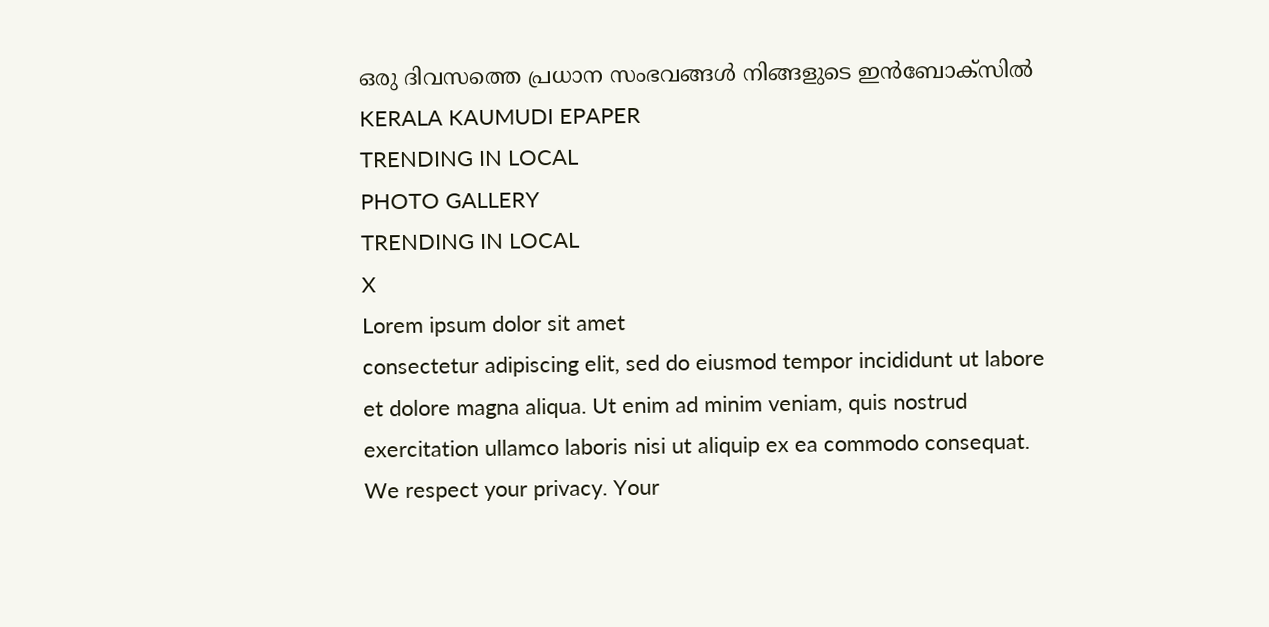ഒരു ദിവസത്തെ പ്രധാന സംഭവങ്ങൾ നിങ്ങളുടെ ഇൻബോക്സിൽ
KERALA KAUMUDI EPAPER
TRENDING IN LOCAL
PHOTO GALLERY
TRENDING IN LOCAL
X
Lorem ipsum dolor sit amet
consectetur adipiscing elit, sed do eiusmod tempor incididunt ut labore et dolore magna aliqua. Ut enim ad minim veniam, quis nostrud exercitation ullamco laboris nisi ut aliquip ex ea commodo consequat.
We respect your privacy. Your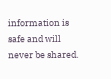information is safe and will never be shared.